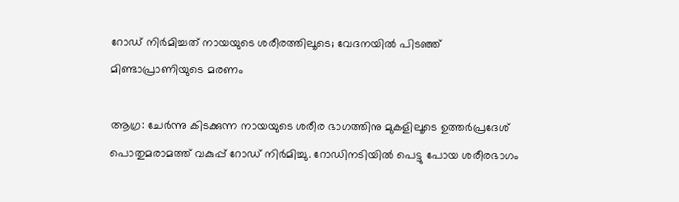റോഡ് നിര്‍മിച്ചത് നായയുടെ ശരീരത്തിലൂടെ; വേദനയില്‍ പിടഞ്ഞ് മിണ്ടാപ്രാണിയുടെ മരണം

ആഗ്ര: ചേര്‍ന്നു കിടക്കുന്ന നായയുടെ ശരീര ഭാഗത്തിനു മുകളിലൂടെ ഉത്തര്‍പ്രദേശ് പൊതുമരാമത്ത് വകുപ്പ് റോഡ് നിര്‍മിച്ചു. റോഡിനടിയില്‍ പെട്ടു പോയ ശരീരഭാഗം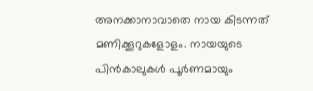അനക്കാനാവാതെ നായ കിടന്നത് മണിക്കൂറുകളോളം. നായയുടെ പിന്‍കാലുകള്‍ പൂര്‍ണമായും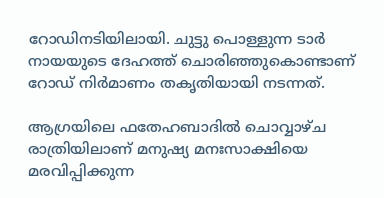റോഡിനടിയിലായി. ചുട്ടു പൊള്ളുന്ന ടാര്‍ നായയുടെ ദേഹത്ത് ചൊരിഞ്ഞുകൊണ്ടാണ് റോഡ് നിര്‍മാണം തകൃതിയായി നടന്നത്.

ആഗ്രയിലെ ഫതേഹബാദില്‍ ചൊവ്വാഴ്ച രാത്രിയിലാണ് മനുഷ്യ മനഃസാക്ഷിയെ മരവിപ്പിക്കുന്ന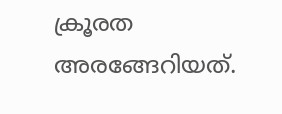ക്രൂരത അരങ്ങേറിയത്.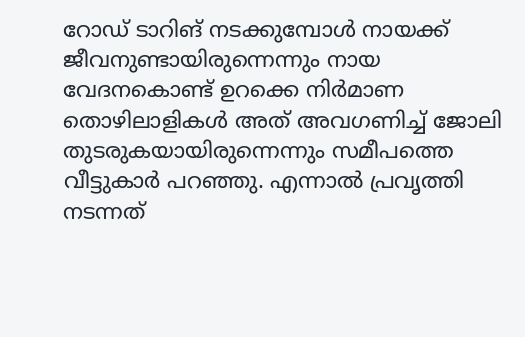റോഡ് ടാറിങ് നടക്കുമ്പോള്‍ നായക്ക് ജീവനുണ്ടായിരുന്നെന്നും നായ വേദനകൊണ്ട് ഉറക്കെ നിര്‍മാണ തൊഴിലാളികള്‍ അത് അവഗണിച്ച്‌ ജോലി തുടരുകയായിരുന്നെന്നും സമീപത്തെ വീട്ടുകാര്‍ പറഞ്ഞു. എന്നാല്‍ പ്രവൃത്തി നടന്നത്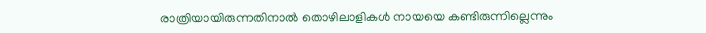രാത്രിയായിരുന്നതിനാല്‍ തൊഴിലാളികള്‍ നായയെ കണ്ടിരുന്നില്ലെന്നും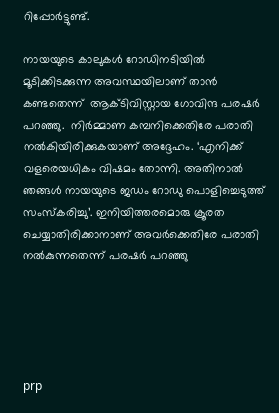റിപ്പോര്‍ട്ടുണ്ട്.

നായയുടെ കാലുകള്‍ റോഡിനടിയില്‍ മൂടിക്കിടക്കുന്ന അവസ്ഥയിലാണ് താന്‍ കണ്ടതെന്ന്  ആക്ടിവിസ്റ്റായ ഗോവിന്ദ പരഷര്‍ പറഞ്ഞു.  നിര്‍മ്മാണ കമ്പനിക്കെതിരേ പരാതി നല്‍കിയിരിക്കുകയാണ് അദ്ദേഹം. ‘എനിക്ക് വളരെയധികം വിഷമം തോന്നി. അതിനാല്‍ ഞങ്ങള്‍ നായയുടെ ജഡം റോഡു പൊളിച്ചെടുത്ത് സംസ്‌കരിച്ചു’. ഇനിയിത്തരമൊരു ക്രൂരത ചെയ്യാതിരിക്കാനാണ് അവര്‍ക്കെതിരേ പരാതി നല്‍കുന്നതെന്ന് പരഷര്‍ പറഞ്ഞു





prp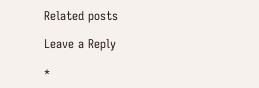Related posts

Leave a Reply

*